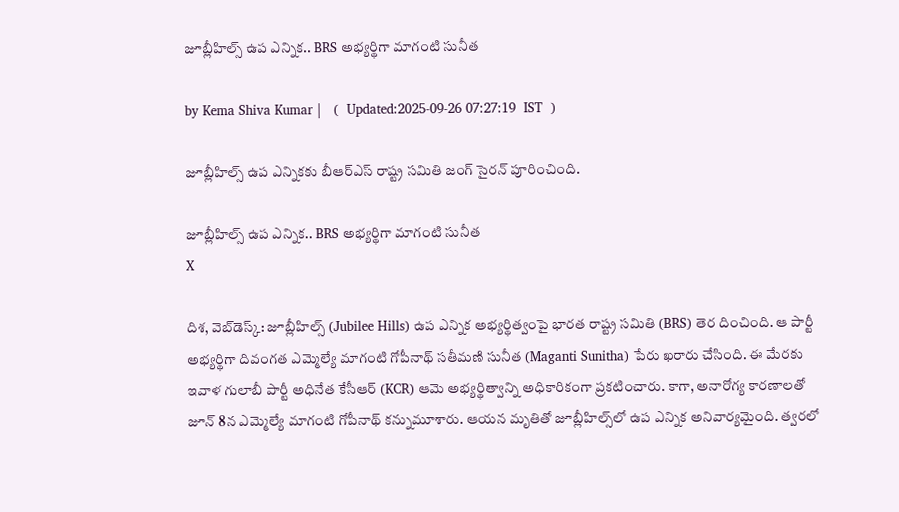జూబ్లీహిల్స్ ఉప ఎన్నిక.. BRS అభ్యర్థిగా మాగంటి సునీత

by Kema Shiva Kumar |   (  Updated:2025-09-26 07:27:19  IST  )

జూబ్లీహిల్స్ ఉప ఎన్నికకు బీఆర్ఎస్ రాష్ట్ర సమితి జంగ్ సైరన్ పూరించింది.

జూబ్లీహిల్స్ ఉప ఎన్నిక.. BRS అభ్యర్థిగా మాగంటి సునీత
X

దిశ, వెబ్‌డెస్క్: జూబ్లీహిల్స్ (Jubilee Hills) ఉప ఎన్నిక అభ్యర్థిత్వంపై భారత రాష్ట్ర సమితి (BRS) తెర దించింది. ఆ పార్టీ అభ్యర్థిగా దివంగత ఎమ్మెల్యే మాగంటి గోపీనాథ్ సతీమణి సునీత (Maganti Sunitha) పేరు ఖరారు చేసింది. ఈ మేరకు ఇవాళ గులాబీ పార్టీ అధినేత కేసీఆర్ (KCR) ఆమె అభ్యర్థిత్వాన్ని అధికారికంగా ప్రకటించారు. కాగా, అనారోగ్య కారణాలతో జూన్‌ 8న ఎమ్మెల్యే మాగంటి గోపీనాథ్‌ కన్నుమూశారు. ఆయన మృతితో జూబ్లీహిల్స్‌లో ఉప ఎన్నిక అనివార్యమైంది. త్వరలో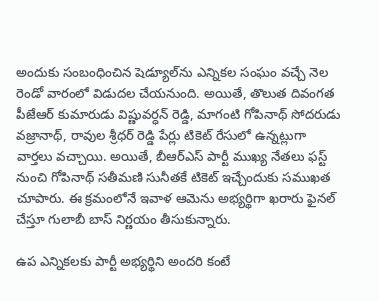అందుకు సంబంధించిన షెడ్యూల్‌ను ఎన్నికల సంఘం వచ్చే నెల రెండో వారంలో విడుదల చేయనుంది. అయితే, తొలుత దివంగత పీజేఆర్ కుమారుడు విష్ణువర్ధన్ రెడ్డి, మాగంటి గోపినాథ్ సోదరుడు వజ్రానాథ్, రావుల శ్రీధర్ రెడ్డి పేర్లు టికెట్ రేసులో ఉన్నట్లుగా వార్తలు వచ్చాయి. అయితే, బీఆర్ఎస్ పార్టీ ముఖ్య నేతలు ఫస్ట్ నుంచి గోపినాథ్ సతీమణి సునీతకే టికెట్ ఇచ్చేందుకు సముఖత చూపారు. ఈ క్రమంలోనే ఇవాళ ఆమెను అభ్యర్థిగా ఖరారు ఫైనల్ చేస్తూ గులాబీ బాస్ నిర్ణయం తీసుకున్నారు.

ఉప ఎన్నికలకు పార్టీ అభ్యర్థిని అందరి కంటే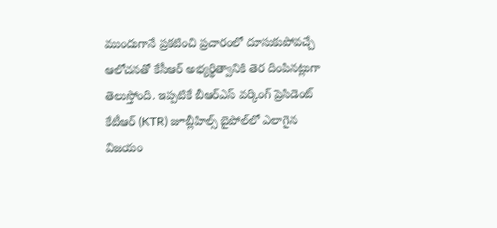ముందుగానే ప్రకటించి ప్రచారంలో దూసుకుపోవచ్చే ఆలోచనతో కేసీఆర్ అభ్యర్థిత్వానికి తెర దింపినట్లుగా తెలుస్తోంది. ఇప్పటికే బీఆర్ఎస్ వర్కింగ్ ప్రెసిడెంట్ కేటీఆర్ (KTR) జూబ్లీ‌హిల్స్ బై‌పోల్‌లో ఎలాగైన విజయం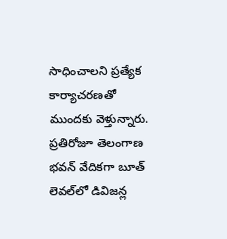సాధించాలని ప్రత్యేక కార్యాచరణతో ముందకు వెళ్తున్నారు. ప్రతిరోజూ తెలంగాణ భవన్‌ వేదికగా బూత్ లెవల్‌లో డివిజన్ల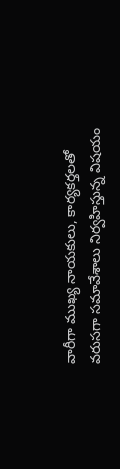వారీగా ముఖ్య నాయకులు, కార్యకర్తలతో వరుసగా సమావేశాలు నిర్వహిస్తున్న విషయం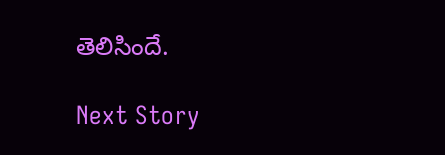తెలిసిందే.

Next Story